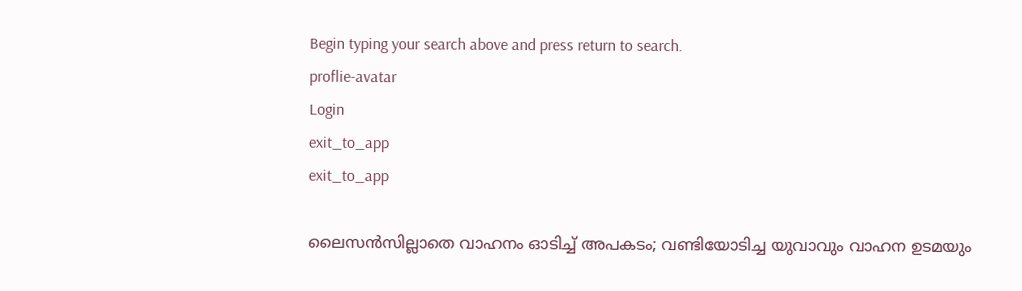Begin typing your search above and press return to search.
proflie-avatar
Login
exit_to_app
exit_to_app

ലൈസന്‍സില്ലാതെ വാഹനം ഓടിച്ച് അപകടം; വണ്ടിയോടിച്ച യുവാവും വാഹന ഉടമയും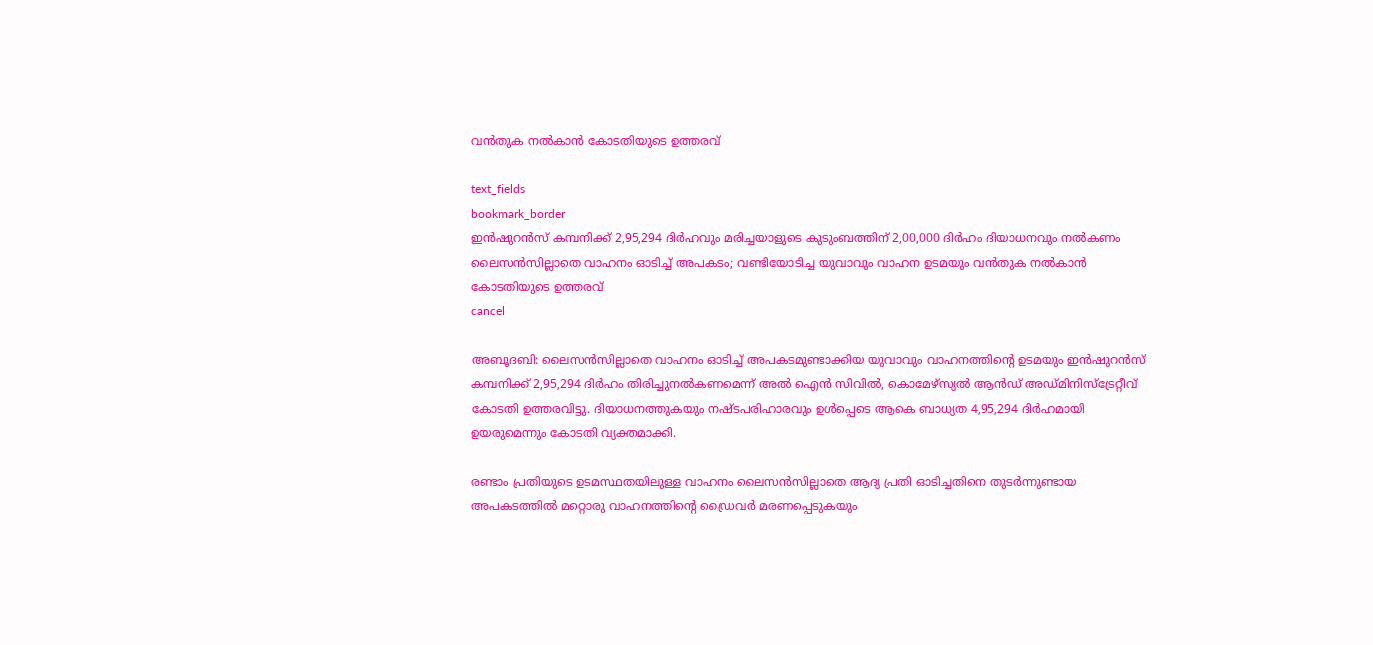വന്‍തുക നല്‍കാന്‍ കോടതിയുടെ ഉത്തരവ്

text_fields
bookmark_border
ഇന്‍ഷുറന്‍സ് കമ്പനിക്ക് 2,95,294 ദിര്‍ഹവും മരിച്ചയാളുടെ കുടുംബത്തിന് 2,00,000 ദിര്‍ഹം ദിയാധനവും നല്‍കണം
ലൈസന്‍സില്ലാതെ വാഹനം ഓടിച്ച് അപകടം; വണ്ടിയോടിച്ച യുവാവും വാഹന ഉടമയും വന്‍തുക നല്‍കാന്‍ കോടതിയുടെ ഉത്തരവ്
cancel

അബൂദബി: ലൈസന്‍സില്ലാതെ വാഹനം ഓടിച്ച് അപകടമുണ്ടാക്കിയ യുവാവും വാഹനത്തിന്‍റെ ഉടമയും ഇന്‍ഷുറന്‍സ് കമ്പനിക്ക് 2,95,294 ദിര്‍ഹം തിരിച്ചുനല്‍കണമെന്ന് അല്‍ ഐന്‍ സിവില്‍, കൊമേഴ്സ്യല്‍ ആൻഡ് അഡ്മിനിസ്‌ട്രേറ്റീവ് കോടതി ഉത്തരവിട്ടു. ദിയാധനത്തുകയും നഷ്ടപരിഹാരവും ഉള്‍പ്പെടെ ആകെ ബാധ്യത 4,95,294 ദിര്‍ഹമായി ഉയരുമെന്നും കോടതി വ്യക്തമാക്കി.

രണ്ടാം പ്രതിയുടെ ഉടമസ്ഥതയിലുള്ള വാഹനം ലൈസന്‍സില്ലാതെ ആദ്യ പ്രതി ഓടിച്ചതിനെ തുടര്‍ന്നുണ്ടായ അപകടത്തില്‍ മറ്റൊരു വാഹനത്തിന്‍റെ ഡ്രൈവര്‍ മരണപ്പെടുകയും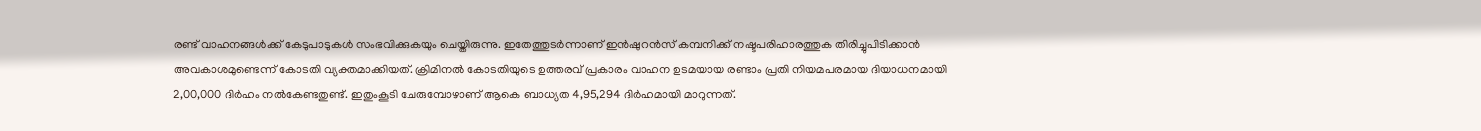രണ്ട് വാഹനങ്ങള്‍ക്ക് കേടുപാടുകള്‍ സംഭവിക്കുകയും ചെയ്തിരുന്നു. ഇതേത്തുടര്‍ന്നാണ് ഇന്‍ഷുറന്‍സ് കമ്പനിക്ക് നഷ്ടപരിഹാരത്തുക തിരിച്ചുപിടിക്കാന്‍ അവകാശമുണ്ടെന്ന് കോടതി വ്യക്തമാക്കിയത്. ക്രിമിനല്‍ കോടതിയുടെ ഉത്തരവ് പ്രകാരം വാഹന ഉടമയായ രണ്ടാം പ്രതി നിയമപരമായ ദിയാധനമായി 2,00,000 ദിര്‍ഹം നല്‍കേണ്ടതുണ്ട്. ഇതുംകൂടി ചേരുമ്പോഴാണ് ആകെ ബാധ്യത 4,95,294 ദിര്‍ഹമായി മാറുന്നത്.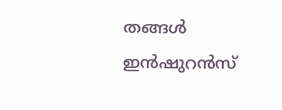തങ്ങള്‍ ഇന്‍ഷുറന്‍സ്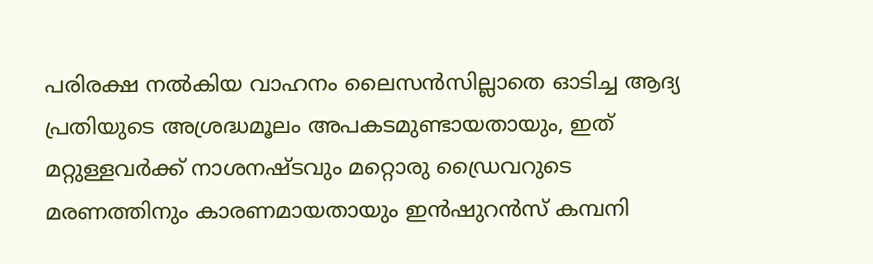പരിരക്ഷ നല്‍കിയ വാഹനം ലൈസന്‍സില്ലാതെ ഓടിച്ച ആദ്യ പ്രതിയുടെ അശ്രദ്ധമൂലം അപകടമുണ്ടായതായും, ഇത് മറ്റുള്ളവര്‍ക്ക് നാശനഷ്ടവും മറ്റൊരു ഡ്രൈവറുടെ മരണത്തിനും കാരണമായതായും ഇന്‍ഷുറന്‍സ് കമ്പനി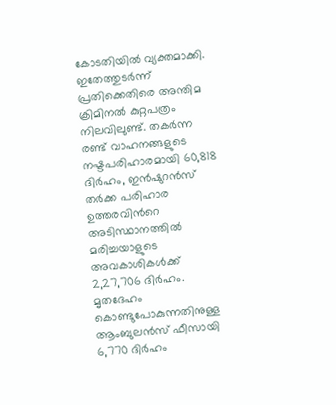കോടതിയില്‍ വ്യക്തമാക്കി. ഇതേത്തുടര്‍ന്ന് പ്രതിക്കെതിരെ അന്തിമ ക്രിമിനല്‍ കുറ്റപത്രം നിലവിലുണ്ട്. തകര്‍ന്ന രണ്ട് വാഹനങ്ങളുടെ നഷ്ടപരിഹാരമായി 60,818 ദിര്‍ഹം, ഇന്‍ഷുറന്‍സ് തര്‍ക്ക പരിഹാര ഉത്തരവിന്‍റെ അടിസ്ഥാനത്തില്‍ മരിച്ചയാളുടെ അവകാശികള്‍ക്ക് 2,27,706 ദിര്‍ഹം. മൃതദേഹം കൊണ്ടുപോകുന്നതിനുള്ള ആംബുലന്‍സ് ഫീസായി 6,770 ദിര്‍ഹം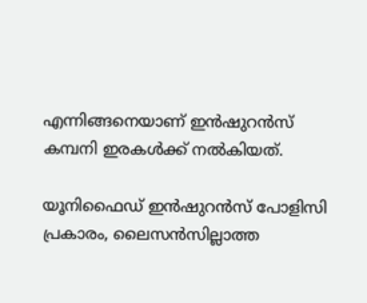എന്നിങ്ങനെയാണ് ഇന്‍ഷുറന്‍സ് കമ്പനി ഇരകള്‍ക്ക് നല്‍കിയത്.

യൂനിഫൈഡ് ഇന്‍ഷുറന്‍സ് പോളിസി പ്രകാരം, ലൈസന്‍സില്ലാത്ത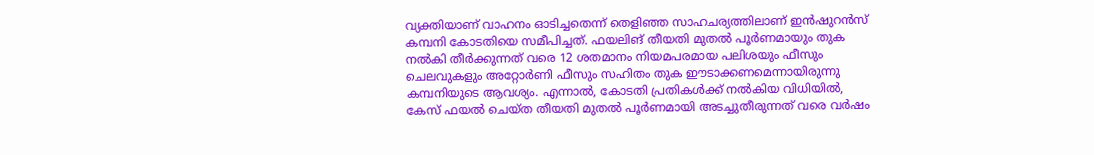വ്യക്തിയാണ് വാഹനം ഓടിച്ചതെന്ന് തെളിഞ്ഞ സാഹചര്യത്തിലാണ് ഇന്‍ഷുറന്‍സ് കമ്പനി കോടതിയെ സമീപിച്ചത്. ഫയലിങ് തീയതി മുതല്‍ പൂര്‍ണമായും തുക നല്‍കി തീര്‍ക്കുന്നത് വരെ 12 ശതമാനം നിയമപരമായ പലിശയും ഫീസും ചെലവുകളും അറ്റോര്‍ണി ഫീസും സഹിതം തുക ഈടാക്കണമെന്നായിരുന്നു കമ്പനിയുടെ ആവശ്യം. എന്നാല്‍, കോടതി പ്രതികള്‍ക്ക് നല്‍കിയ വിധിയില്‍, കേസ് ഫയല്‍ ചെയ്ത തീയതി മുതല്‍ പൂര്‍ണമായി അടച്ചുതീരുന്നത് വരെ വര്‍ഷം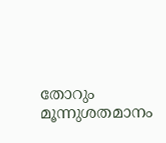തോറും മൂന്നുശതമാനം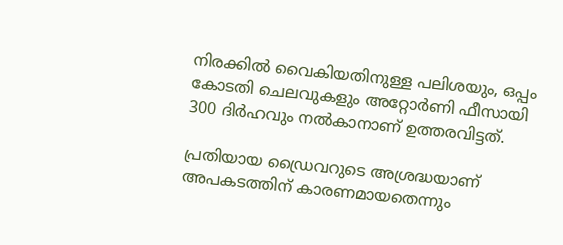നിരക്കില്‍ വൈകിയതിനുള്ള പലിശയും, ഒപ്പം കോടതി ചെലവുകളും അറ്റോര്‍ണി ഫീസായി 300 ദിര്‍ഹവും നല്‍കാനാണ് ഉത്തരവിട്ടത്.

പ്രതിയായ ഡ്രൈവറുടെ അശ്രദ്ധയാണ് അപകടത്തിന് കാരണമായതെന്നും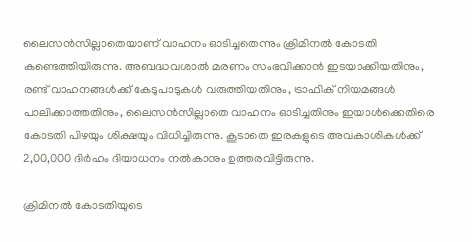ലൈസന്‍സില്ലാതെയാണ് വാഹനം ഓടിച്ചതെന്നും ക്രിമിനല്‍ കോടതി കണ്ടെത്തിയിരുന്നു. അബദ്ധവശാല്‍ മരണം സംഭവിക്കാന്‍ ഇടയാക്കിയതിനും, രണ്ട് വാഹനങ്ങള്‍ക്ക് കേടുപാടുകള്‍ വരുത്തിയതിനും, ട്രാഫിക് നിയമങ്ങള്‍ പാലിക്കാത്തതിനും, ലൈസന്‍സില്ലാതെ വാഹനം ഓടിച്ചതിനും ഇയാള്‍ക്കെതിരെ കോടതി പിഴയും ശിക്ഷയും വിധിച്ചിരുന്നു. കൂടാതെ ഇരകളുടെ അവകാശികള്‍ക്ക് 2,00,000 ദിര്‍ഹം ദിയാധനം നല്‍കാനും ഉത്തരവിട്ടിരുന്നു.

ക്രിമിനല്‍ കോടതിയുടെ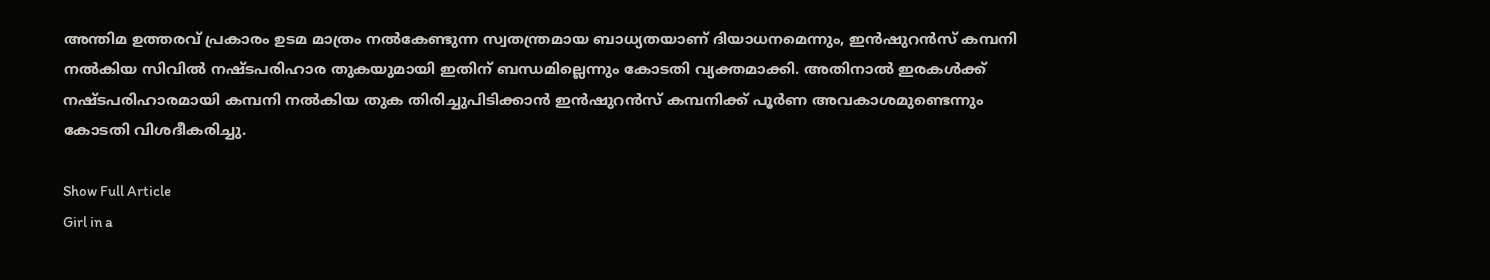അന്തിമ ഉത്തരവ് പ്രകാരം ഉടമ മാത്രം നല്‍കേണ്ടുന്ന സ്വതന്ത്രമായ ബാധ്യതയാണ് ദിയാധനമെന്നും, ഇന്‍ഷുറന്‍സ് കമ്പനി നല്‍കിയ സിവില്‍ നഷ്ടപരിഹാര തുകയുമായി ഇതിന് ബന്ധമില്ലെന്നും കോടതി വ്യക്തമാക്കി. അതിനാല്‍ ഇരകള്‍ക്ക് നഷ്ടപരിഹാരമായി കമ്പനി നല്‍കിയ തുക തിരിച്ചുപിടിക്കാന്‍ ഇന്‍ഷുറന്‍സ് കമ്പനിക്ക് പൂര്‍ണ അവകാശമുണ്ടെന്നും കോടതി വിശദീകരിച്ചു.

Show Full Article
Girl in a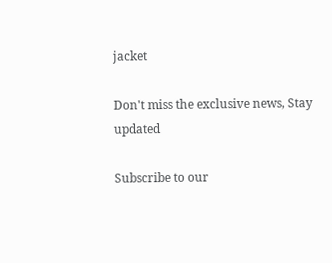jacket

Don't miss the exclusive news, Stay updated

Subscribe to our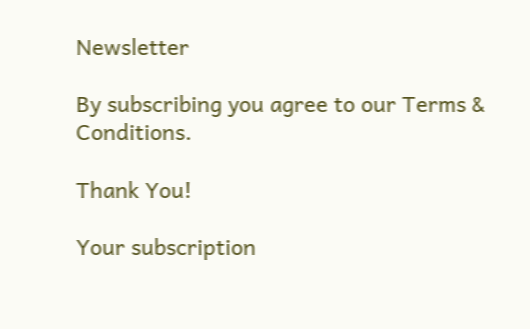Newsletter

By subscribing you agree to our Terms & Conditions.

Thank You!

Your subscription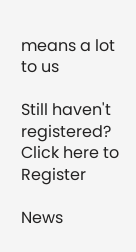means a lot to us

Still haven't registered? Click here to Register

News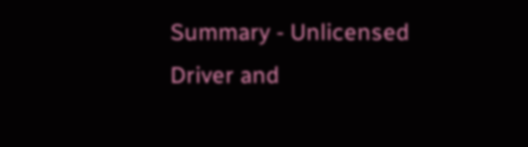Summary - Unlicensed Driver and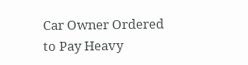Car Owner Ordered to Pay Heavy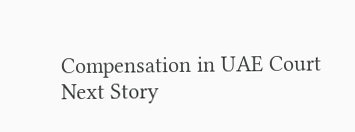Compensation in UAE Court
Next Story